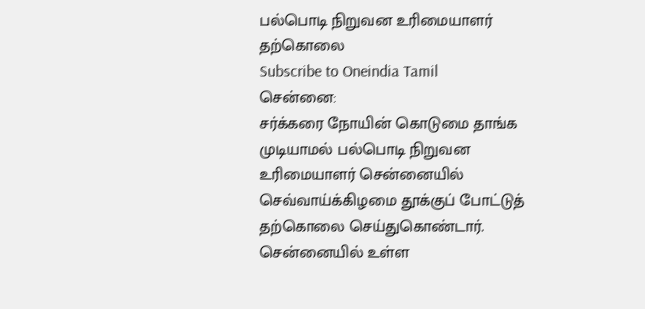பல்பொடி நிறுவன உரிமையாளர் தற்கொலை
Subscribe to Oneindia Tamil
சென்னை:
சர்க்கரை நோயின் கொடுமை தாங்க முடியாமல் பல்பொடி நிறுவன உரிமையாளர் சென்னையில் செவ்வாய்க்கிழமை தூக்குப் போட்டுத் தற்கொலை செய்துகொண்டார்.
சென்னையில் உள்ள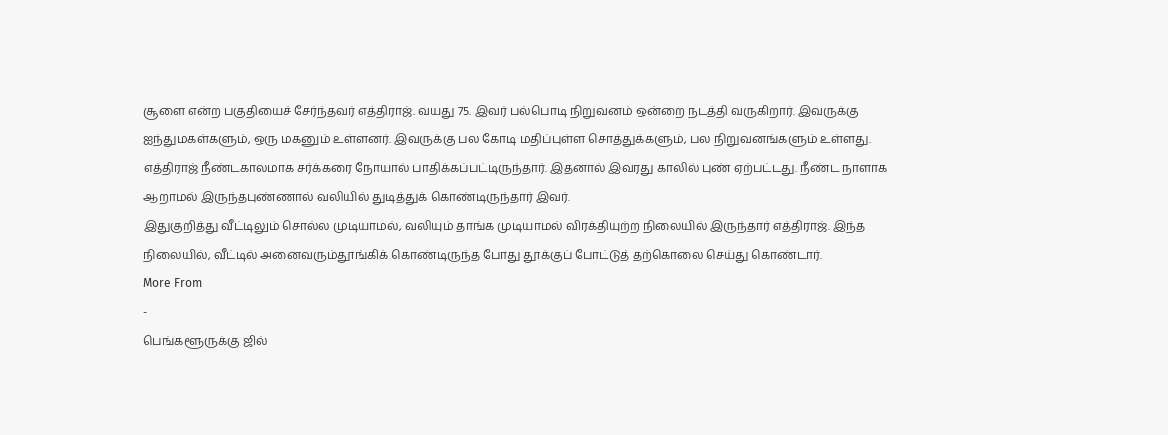சூளை என்ற பகுதியைச் சேர்ந்தவர் எத்திராஜ். வயது 75. இவர் பல்பொடி நிறுவனம் ஒன்றை நடத்தி வருகிறார். இவருக்கு ஐந்துமகள்களும், ஒரு மகனும் உள்ளனர். இவருக்கு பல கோடி மதிப்புள்ள சொத்துக்களும், பல நிறுவனங்களும் உள்ளது.
எத்திராஜ் நீண்டகாலமாக சர்க்கரை நோயால் பாதிக்கப்பட்டிருந்தார். இதனால் இவரது காலில் புண் ஏற்பட்டது. நீண்ட நாளாக ஆறாமல் இருந்தபுண்ணால் வலியில் துடித்துக் கொண்டிருந்தார் இவர்.
இதுகுறித்து வீட்டிலும் சொல்ல முடியாமல், வலியும் தாங்க முடியாமல் விரக்தியுற்ற நிலையில் இருந்தார் எத்திராஜ். இந்த நிலையில், வீட்டில் அனைவரும்தூங்கிக் கொண்டிருந்த போது தூக்குப் போட்டுத் தற்கொலை செய்து கொண்டார்.
More From
-
பெங்களூருக்கு ஜில்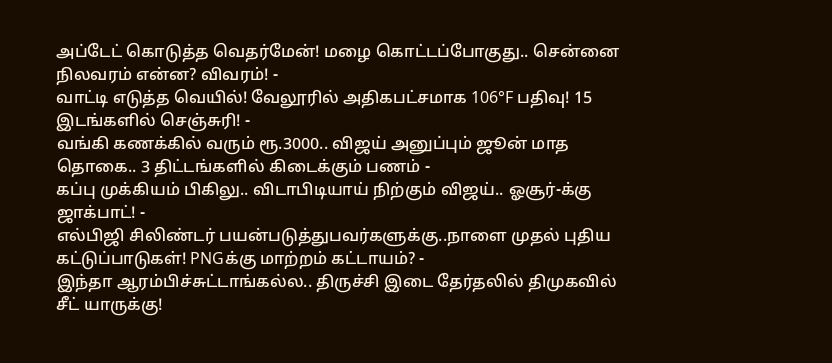அப்டேட் கொடுத்த வெதர்மேன்! மழை கொட்டப்போகுது.. சென்னை நிலவரம் என்ன? விவரம்! -
வாட்டி எடுத்த வெயில்! வேலூரில் அதிகபட்சமாக 106°F பதிவு! 15 இடங்களில் செஞ்சுரி! -
வங்கி கணக்கில் வரும் ரூ.3000.. விஜய் அனுப்பும் ஜூன் மாத தொகை.. 3 திட்டங்களில் கிடைக்கும் பணம் -
கப்பு முக்கியம் பிகிலு.. விடாபிடியாய் நிற்கும் விஜய்.. ஓசூர்-க்கு ஜாக்பாட்! -
எல்பிஜி சிலிண்டர் பயன்படுத்துபவர்களுக்கு..நாளை முதல் புதிய கட்டுப்பாடுகள்! PNGக்கு மாற்றம் கட்டாயம்? -
இந்தா ஆரம்பிச்சுட்டாங்கல்ல.. திருச்சி இடை தேர்தலில் திமுகவில் சீட் யாருக்கு!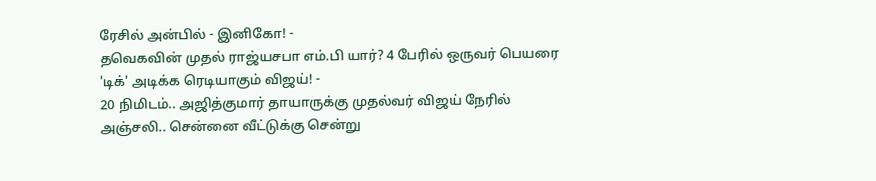ரேசில் அன்பில் - இனிகோ! -
தவெகவின் முதல் ராஜ்யசபா எம்.பி யார்? 4 பேரில் ஒருவர் பெயரை 'டிக்' அடிக்க ரெடியாகும் விஜய்! -
20 நிமிடம்.. அஜித்குமார் தாயாருக்கு முதல்வர் விஜய் நேரில் அஞ்சலி.. சென்னை வீட்டுக்கு சென்று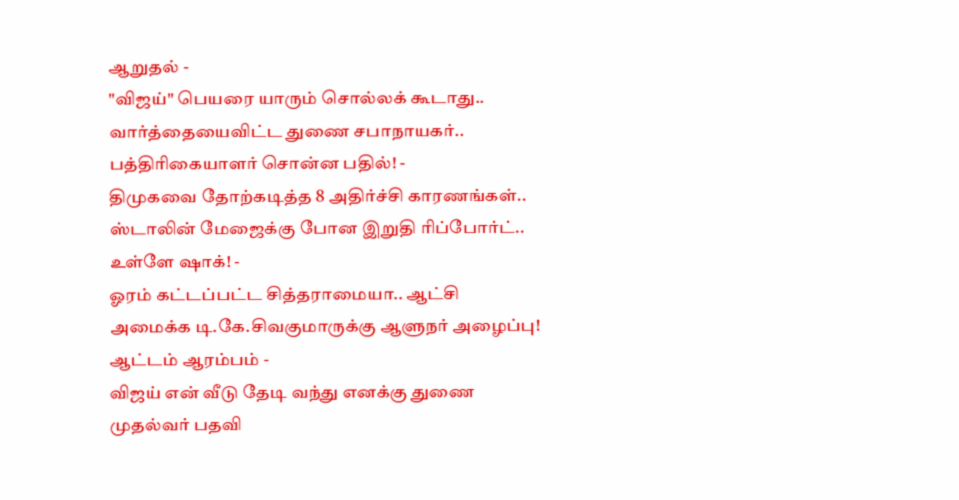ஆறுதல் -
"விஜய்" பெயரை யாரும் சொல்லக் கூடாது.. வார்த்தையைவிட்ட துணை சபாநாயகர்.. பத்திரிகையாளர் சொன்ன பதில்! -
திமுகவை தோற்கடித்த 8 அதிர்ச்சி காரணங்கள்.. ஸ்டாலின் மேஜைக்கு போன இறுதி ரிப்போர்ட்.. உள்ளே ஷாக்! -
ஓரம் கட்டப்பட்ட சித்தராமையா.. ஆட்சி அமைக்க டி.கே.சிவகுமாருக்கு ஆளுநர் அழைப்பு! ஆட்டம் ஆரம்பம் -
விஜய் என் வீடு தேடி வந்து எனக்கு துணை முதல்வர் பதவி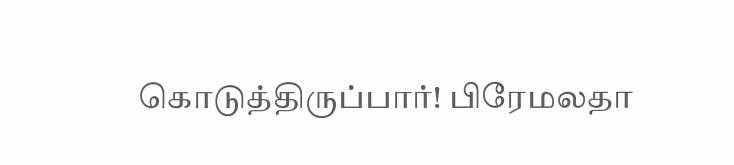கொடுத்திருப்பார்! பிரேமலதா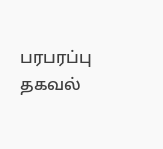பரபரப்பு தகவல்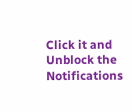Click it and Unblock the Notifications